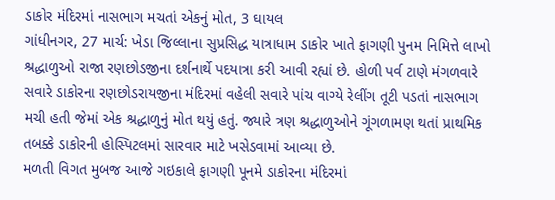ડાકોર મંદિરમાં નાસભાગ મચતાં એકનું મોત, 3 ઘાયલ
ગાંધીનગર, 27 માર્ચ: ખેડા જિલ્લાના સુપ્રસિદ્ધ યાત્રાધામ ડાકોર ખાતે ફાગણી પુનમ નિમિત્તે લાખો શ્રદ્ધાળુઓ રાજા રણછોડજીના દર્શનાર્થે પદયાત્રા કરી આવી રહ્યાં છે. હોળી પર્વ ટાણે મંગળવારે સવારે ડાકોરના રણછોડરાયજીના મંદિરમાં વહેલી સવારે પાંચ વાગ્યે રેલીંગ તૂટી પડતાં નાસભાગ મચી હતી જેમાં એક શ્રદ્ધાળુનું મોત થયું હતું. જ્યારે ત્રણ શ્રદ્ધાળુઓને ગૂંગળામણ થતાં પ્રાથમિક તબક્કે ડાકોરની હોસ્પિટલમાં સારવાર માટે ખસેડવામાં આવ્યા છે.
મળતી વિગત મુબજ આજે ગઇકાલે ફાગણી પૂનમે ડાકોરના મંદિરમાં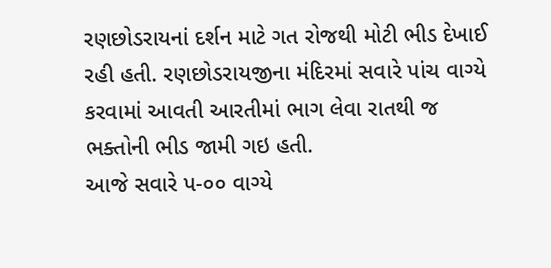રણછોડરાયનાં દર્શન માટે ગત રોજથી મોટી ભીડ દેખાઈ રહી હતી. રણછોડરાયજીના મંદિરમાં સવારે પાંચ વાગ્યે કરવામાં આવતી આરતીમાં ભાગ લેવા રાતથી જ ભક્તોની ભીડ જામી ગઇ હતી.
આજે સવારે પ-૦૦ વાગ્યે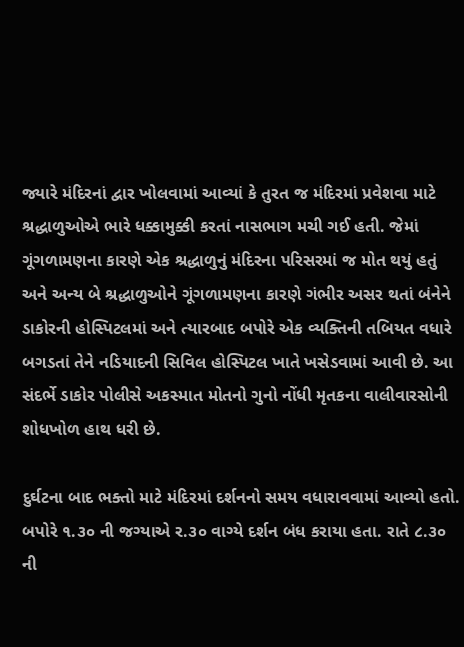જ્યારે મંદિરનાં દ્વાર ખોલવામાં આવ્યાં કે તુરત જ મંદિરમાં પ્રવેશવા માટે શ્રદ્ધાળુઓએ ભારે ધક્કામુક્કી કરતાં નાસભાગ મચી ગઈ હતી. જેમાં ગૂંગળામણના કારણે એક શ્રદ્ધાળુનું મંદિરના પરિસરમાં જ મોત થયું હતું અને અન્ય બે શ્રદ્ધાળુઓને ગૂંગળામણના કારણે ગંભીર અસર થતાં બંનેને ડાકોરની હોસ્પિટલમાં અને ત્યારબાદ બપોરે એક વ્યક્તિની તબિયત વધારે બગડતાં તેને નડિયાદની સિવિલ હોસ્પિટલ ખાતે ખસેડવામાં આવી છે. આ સંદર્ભે ડાકોર પોલીસે અકસ્માત મોતનો ગુનો નોંધી મૃતકના વાલીવારસોની શોધખોળ હાથ ધરી છે.

દુર્ઘટના બાદ ભક્તો માટે મંદિરમાં દર્શનનો સમય વધારાવવામાં આવ્યો હતો. બપોરે ૧.૩૦ ની જગ્યાએ ર.૩૦ વાગ્યે દર્શન બંધ કરાયા હતા. રાતે ૮.૩૦ ની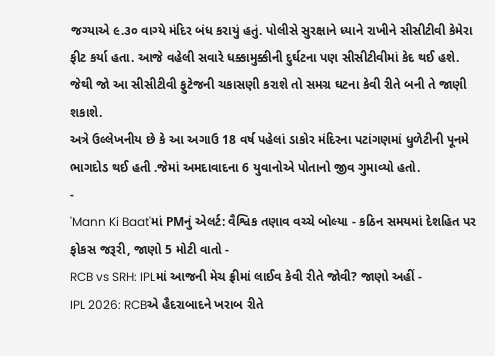જગ્યાએ ૯.૩૦ વાગ્યે મંદિર બંધ કરાયું હતું. પોલીસે સુરક્ષાને ધ્યાને રાખીને સીસીટીવી કેમેરા ફીટ કર્યા હતા. આજે વહેલી સવારે ધક્કામુક્કીની દુર્ઘટના પણ સીસીટીવીમાં કેદ થઈ હશે. જેથી જો આ સીસીટીવી ફુટેજની ચકાસણી કરાશે તો સમગ્ર ઘટના કેવી રીતે બની તે જાણી શકાશે.
અત્રે ઉલ્લેખનીય છે કે આ અગાઉ 18 વર્ષ પહેલાં ડાકોર મંદિરના પટાંગણમાં ધુળેટીની પૂનમે ભાગદોડ થઈ હતી .જેમાં અમદાવાદના 6 યુવાનોએ પોતાનો જીવ ગુમાવ્યો હતો.
-
'Mann Ki Baat'માં PMનું એલર્ટ: વૈશ્વિક તણાવ વચ્ચે બોલ્યા - કઠિન સમયમાં દેશહિત પર ફોકસ જરૂરી, જાણો 5 મોટી વાતો -
RCB vs SRH: IPLમાં આજની મેચ ફ્રીમાં લાઈવ કેવી રીતે જોવી? જાણો અહીં -
IPL 2026: RCBએ હૈદરાબાદને ખરાબ રીતે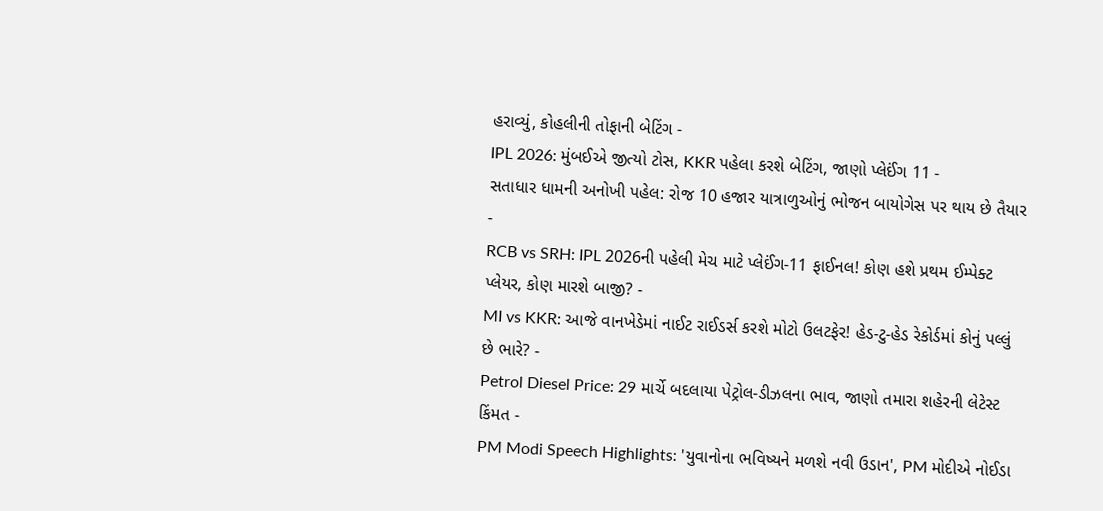હરાવ્યું, કોહલીની તોફાની બેટિંગ -
IPL 2026: મુંબઈએ જીત્યો ટોસ, KKR પહેલા કરશે બેટિંગ, જાણો પ્લેઈંગ 11 -
સતાધાર ધામની અનોખી પહેલ: રોજ 10 હજાર યાત્રાળુઓનું ભોજન બાયોગેસ પર થાય છે તૈયાર -
RCB vs SRH: IPL 2026ની પહેલી મેચ માટે પ્લેઈંગ-11 ફાઈનલ! કોણ હશે પ્રથમ ઈમ્પેક્ટ પ્લેયર, કોણ મારશે બાજી? -
MI vs KKR: આજે વાનખેડેમાં નાઈટ રાઈડર્સ કરશે મોટો ઉલટફેર! હેડ-ટુ-હેડ રેકોર્ડમાં કોનું પલ્લું છે ભારે? -
Petrol Diesel Price: 29 માર્ચે બદલાયા પેટ્રોલ-ડીઝલના ભાવ, જાણો તમારા શહેરની લેટેસ્ટ કિંમત -
PM Modi Speech Highlights: 'યુવાનોના ભવિષ્યને મળશે નવી ઉડાન', PM મોદીએ નોઈડા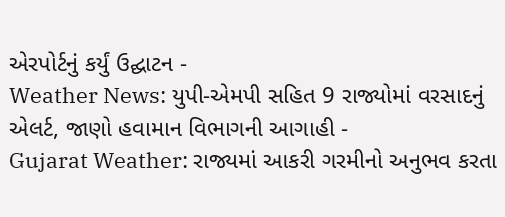એરપોર્ટનું કર્યું ઉદ્ઘાટન -
Weather News: યુપી-એમપી સહિત 9 રાજ્યોમાં વરસાદનું એલર્ટ, જાણો હવામાન વિભાગની આગાહી -
Gujarat Weather: રાજ્યમાં આકરી ગરમીનો અનુભવ કરતા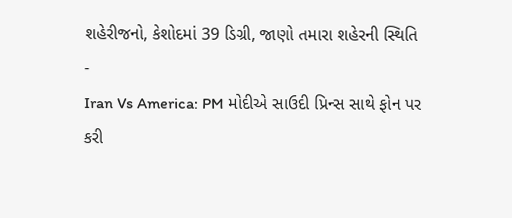શહેરીજનો, કેશોદમાં 39 ડિગ્રી, જાણો તમારા શહેરની સ્થિતિ -
Iran Vs America: PM મોદીએ સાઉદી પ્રિન્સ સાથે ફોન પર કરી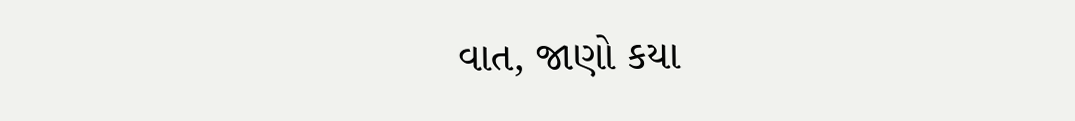વાત, જાણો કયા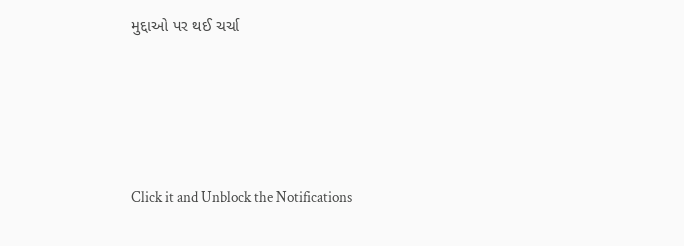મુદ્દાઓ પર થઈ ચર્ચા






Click it and Unblock the Notifications